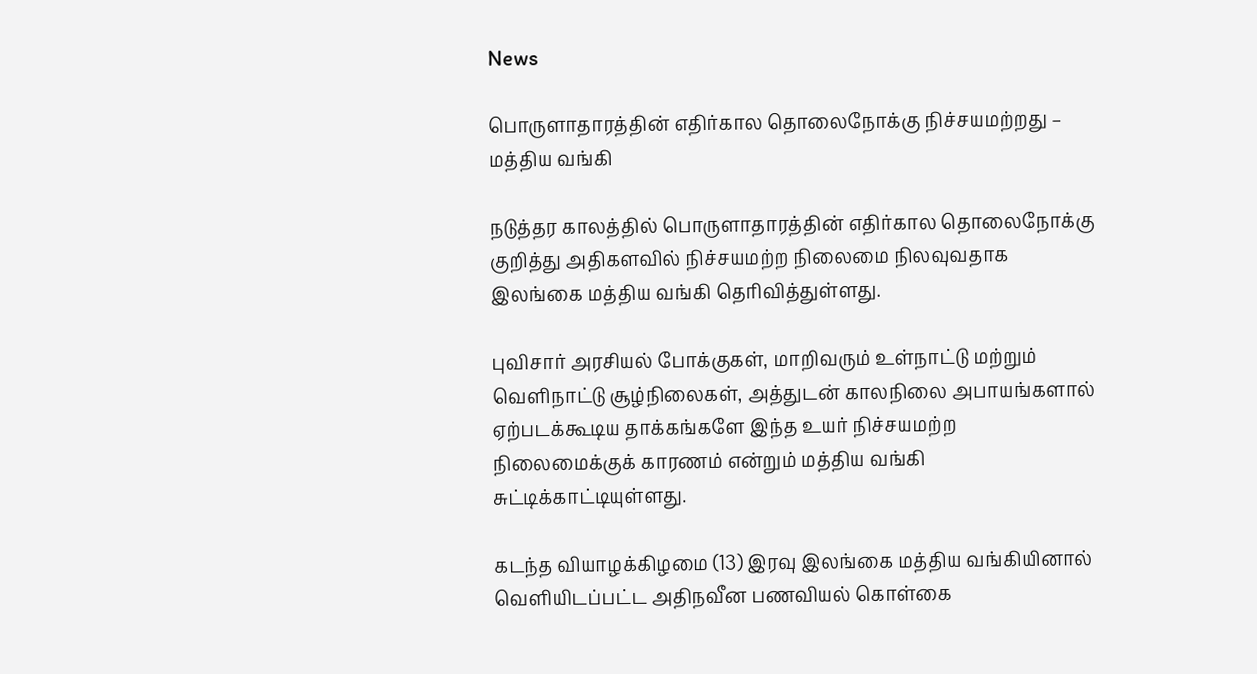News

பொருளாதாரத்தின் எதிர்கால தொலைநோக்கு நிச்சயமற்றது – மத்திய வங்கி

நடுத்தர காலத்தில் பொருளாதாரத்தின் எதிர்கால தொலைநோக்கு குறித்து அதிகளவில் நிச்சயமற்ற நிலைமை நிலவுவதாக இலங்கை மத்திய வங்கி தெரிவித்துள்ளது.

புவிசார் அரசியல் போக்குகள், மாறிவரும் உள்நாட்டு மற்றும் வெளிநாட்டு சூழ்நிலைகள், அத்துடன் காலநிலை அபாயங்களால் ஏற்படக்கூடிய தாக்கங்களே இந்த உயர் நிச்சயமற்ற நிலைமைக்குக் காரணம் என்றும் மத்திய வங்கி சுட்டிக்காட்டியுள்ளது.

கடந்த வியாழக்கிழமை (13) இரவு இலங்கை மத்திய வங்கியினால் வெளியிடப்பட்ட அதிநவீன பணவியல் கொள்கை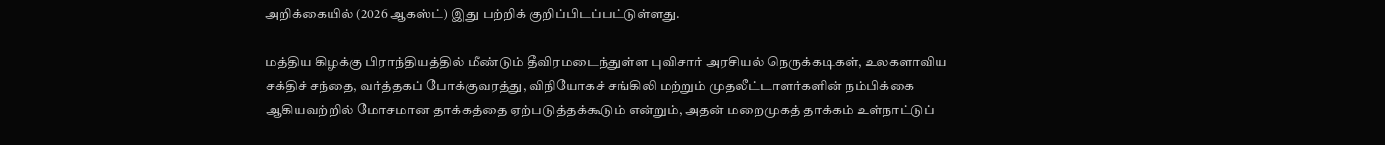அறிக்கையில் (2026 ஆகஸ்ட்) இது பற்றிக் குறிப்பிடப்பட்டுள்ளது.

மத்திய கிழக்கு பிராந்தியத்தில் மீண்டும் தீவிரமடைந்துள்ள புவிசார் அரசியல் நெருக்கடிகள், உலகளாவிய சக்திச் சந்தை, வர்த்தகப் போக்குவரத்து, விநியோகச் சங்கிலி மற்றும் முதலீட்டாளர்களின் நம்பிக்கை ஆகியவற்றில் மோசமான தாக்கத்தை ஏற்படுத்தக்கூடும் என்றும், அதன் மறைமுகத் தாக்கம் உள்நாட்டுப்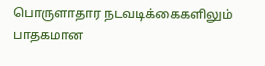பொருளாதார நடவடிக்கைகளிலும் பாதகமான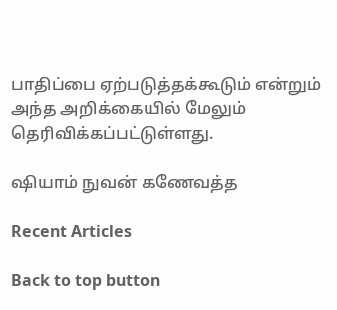பாதிப்பை ஏற்படுத்தக்கூடும் என்றும் அந்த அறிக்கையில் மேலும் தெரிவிக்கப்பட்டுள்ளது.

ஷியாம் நுவன் கணேவத்த

Recent Articles

Back to top button